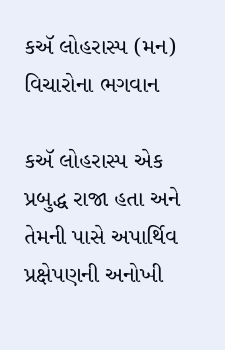કઍ લોહરાસ્પ (મન) વિચારોના ભગવાન

કઍ લોહરાસ્પ એક પ્રબુદ્ધ રાજા હતા અને તેમની પાસે અપાર્થિવ પ્રક્ષેપણની અનોખી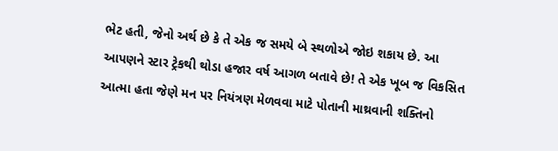ભેટ હતી, જેનો અર્થ છે કે તે એક જ સમયે બે સ્થળોએ જોઇ શકાય છે. આ આપણને સ્ટાર ટ્રેકથી થોડા હજાર વર્ષ આગળ બતાવે છે! તે એક ખૂબ જ વિકસિત આત્મા હતા જેણે મન પર નિયંત્રણ મેળવવા માટે પોતાની માથ્રવાની શક્તિનો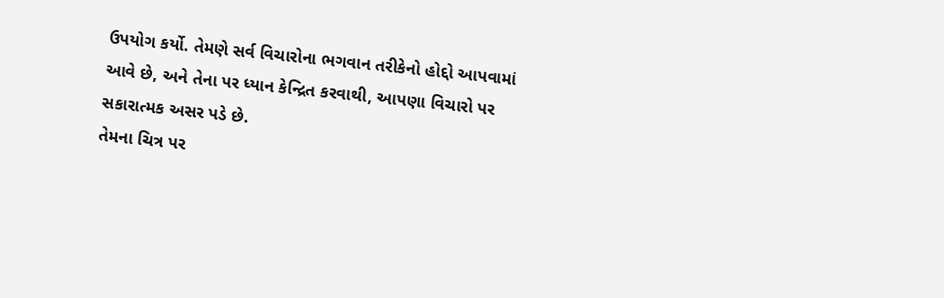ઉપયોગ કર્યો. તેમણે સર્વ વિચારોના ભગવાન તરીકેનો હોદ્દો આપવામાં આવે છે, અને તેના પર ધ્યાન કેન્દ્રિત કરવાથી, આપણા વિચારો પર સકારાત્મક અસર પડે છે.
તેમના ચિત્ર પર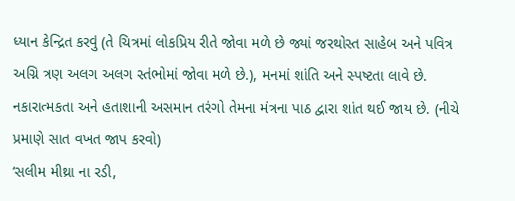ધ્યાન કેન્દ્રિત કરવું (તે ચિત્રમાં લોકપ્રિય રીતે જોવા મળે છે જ્યાં જરથોસ્ત સાહેબ અને પવિત્ર અગ્નિ ત્રણ અલગ અલગ સ્તંભોમાં જોવા મળે છે.), મનમાં શાંતિ અને સ્પષ્ટતા લાવે છે. નકારાત્મકતા અને હતાશાની અસમાન તરંગો તેમના મંત્રના પાઠ દ્વારા શાંત થઈ જાય છે. (નીચે પ્રમાણે સાત વખત જાપ કરવો)
‘સલીમ મીથ્રા ના રડી,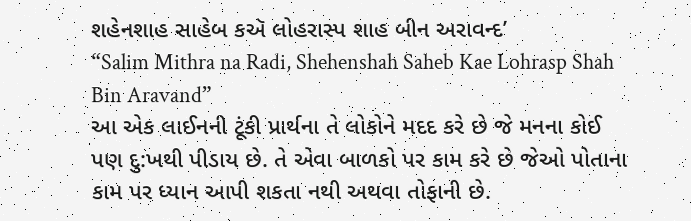શહેનશાહ સાહેબ કઍ લોહરાસ્પ શાહ બીન અરાવન્દ’
“Salim Mithra na Radi, Shehenshah Saheb Kae Lohrasp Shah Bin Aravand”
આ એક લાઈનની ટૂંકી પ્રાર્થના તે લોકોને મદદ કરે છે જે મનના કોઈ પણ દુ:ખથી પીડાય છે. તે એવા બાળકો પર કામ કરે છે જેઓ પોતાના કામ પર ધ્યાન આપી શકતા નથી અથવા તોફાની છે.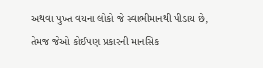અથવા પુખ્ત વયના લોકો જે સ્વાભીમાનથી પીડાય છે, તેમજ જેઓ કોઈપણ પ્રકારની માનસિક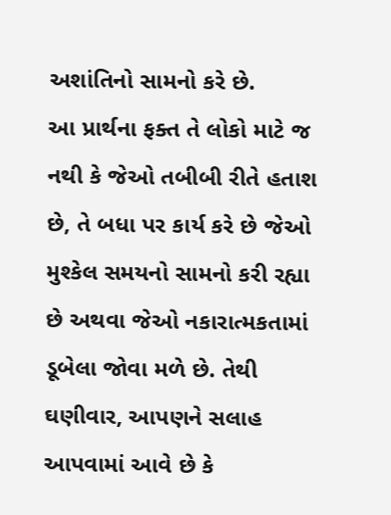અશાંતિનો સામનો કરે છે.
આ પ્રાર્થના ફક્ત તે લોકો માટે જ નથી કે જેઓ તબીબી રીતે હતાશ છે, તે બધા પર કાર્ય કરે છે જેઓ મુશ્કેલ સમયનો સામનો કરી રહ્યા છે અથવા જેઓ નકારાત્મકતામાં ડૂબેલા જોવા મળે છે. તેથી ઘણીવાર, આપણને સલાહ આપવામાં આવે છે કે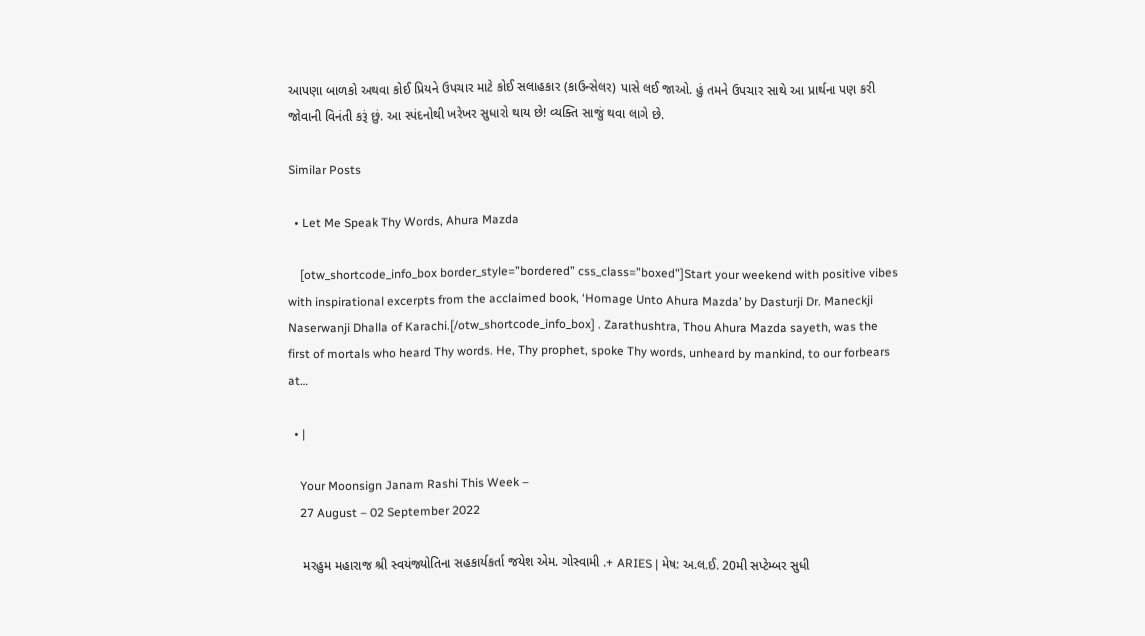આપણા બાળકો અથવા કોઈ પ્રિયને ઉપચાર માટે કોઈ સલાહકાર (કાઉન્સેલર) પાસે લઈ જાઓ. હું તમને ઉપચાર સાથે આ પ્રાર્થના પણ કરી જોવાની વિનંતી કરૂં છું. આ સ્પંદનોથી ખરેખર સુધારો થાય છે! વ્યક્તિ સાજું થવા લાગે છે.

Similar Posts

  • Let Me Speak Thy Words, Ahura Mazda

    [otw_shortcode_info_box border_style=”bordered” css_class=”boxed”]Start your weekend with positive vibes with inspirational excerpts from the acclaimed book, ‘Homage Unto Ahura Mazda’ by Dasturji Dr. Maneckji Naserwanji Dhalla of Karachi.[/otw_shortcode_info_box] . Zarathushtra, Thou Ahura Mazda sayeth, was the first of mortals who heard Thy words. He, Thy prophet, spoke Thy words, unheard by mankind, to our forbears at…

  • |

    Your Moonsign Janam Rashi This Week –
    27 August – 02 September 2022

    મરહુમ મહારાજ શ્રી સ્વયંજ્યોતિના સહકાર્યકર્તા જયેશ એમ. ગોસ્વામી .+ ARIES | મેષ: અ.લ.ઈ. 20મી સપ્ટેમ્બર સુધી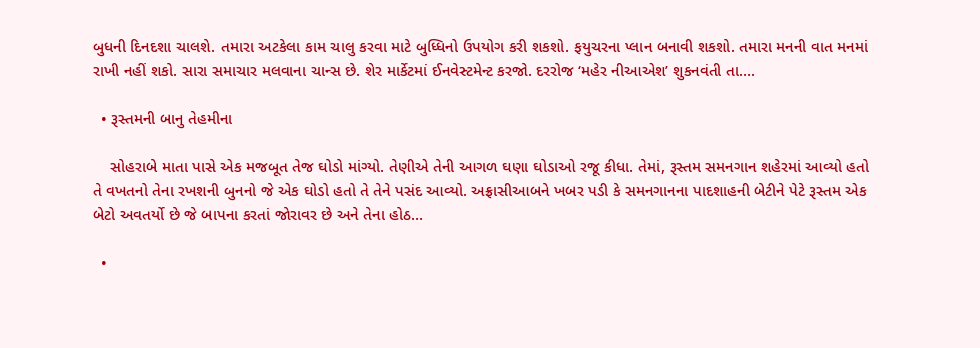બુધની દિનદશા ચાલશે. તમારા અટકેલા કામ ચાલુ કરવા માટે બુધ્ધિનો ઉપયોગ કરી શકશો. ફયુચરના પ્લાન બનાવી શકશો. તમારા મનની વાત મનમાં રાખી નહીં શકો. સારા સમાચાર મલવાના ચાન્સ છે. શેર માર્કેટમાં ઈનવેસ્ટમેન્ટ કરજો. દરરોજ ‘મહેર નીઆએશ’ શુકનવંતી તા….

  • રૂસ્તમની બાનુ તેહમીના

    સોહરાબે માતા પાસે એક મજબૂત તેજ ઘોડો માંગ્યો. તેણીએ તેની આગળ ઘણા ઘોડાઓ રજૂ કીધા. તેમાં, રૂસ્તમ સમનગાન શહેરમાં આવ્યો હતો તે વખતનો તેના રખશની બુનનો જે એક ઘોડો હતો તે તેને પસંદ આવ્યો. અફ્રાસીઆબને ખબર પડી કે સમનગાનના પાદશાહની બેટીને પેટે રૂસ્તમ એક બેટો અવતર્યો છે જે બાપના કરતાં જોરાવર છે અને તેના હોઠ…

  •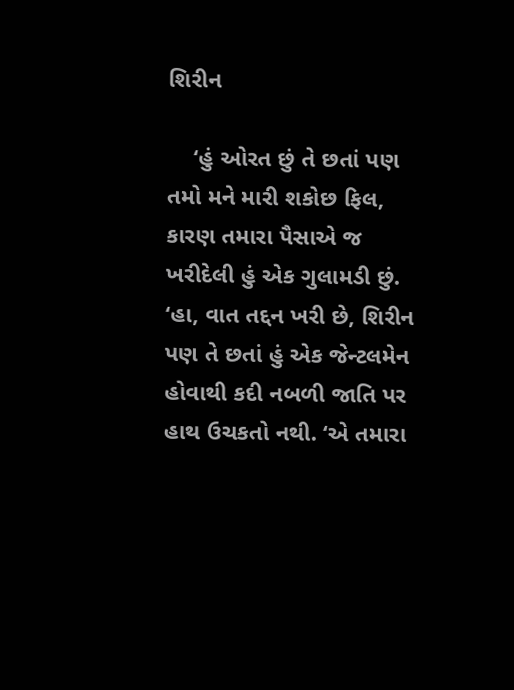શિરીન

    ‘હું ઓરત છું તે છતાં પણ તમો મને મારી શકોછ ફિલ, કારણ તમારા પૈસાએ જ ખરીદેલી હું એક ગુલામડી છું. ‘હા, વાત તદ્દન ખરી છે, શિરીન પણ તે છતાં હું એક જેન્ટલમેન હોવાથી કદી નબળી જાતિ પર હાથ ઉચકતો નથી. ‘એ તમારા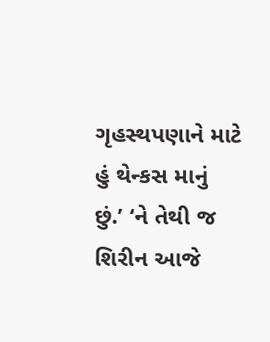ગૃહસ્થપણાને માટે હું થેન્કસ માનું છું.’ ‘ને તેથી જ શિરીન આજે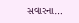સવારના…